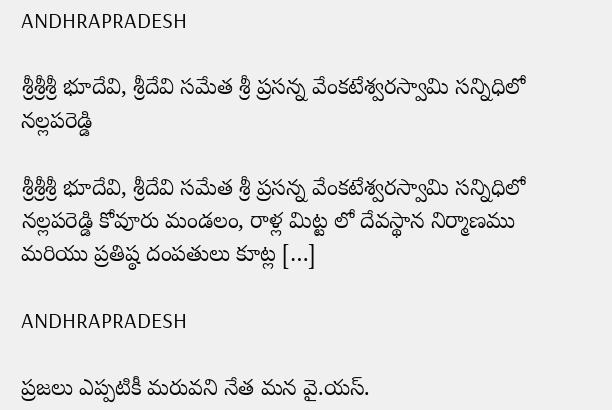ANDHRAPRADESH

శ్రీశ్రీశ్రీ భూదేవి, శ్రీదేవి సమేత శ్రీ ప్రసన్న వేంకటేశ్వరస్వామి సన్నిధిలో నల్లపరెడ్డి

శ్రీశ్రీశ్రీ భూదేవి, శ్రీదేవి సమేత శ్రీ ప్రసన్న వేంకటేశ్వరస్వామి సన్నిధిలో నల్లపరెడ్డి కోవూరు మండలం, రాళ్ల మిట్ట లో దేవస్థాన నిర్మాణము మరియు ప్రతిష్ఠ దంపతులు కూట్ల […]

ANDHRAPRADESH

ప్రజలు ఎప్పటికీ మరువని నేత మన వై.యస్.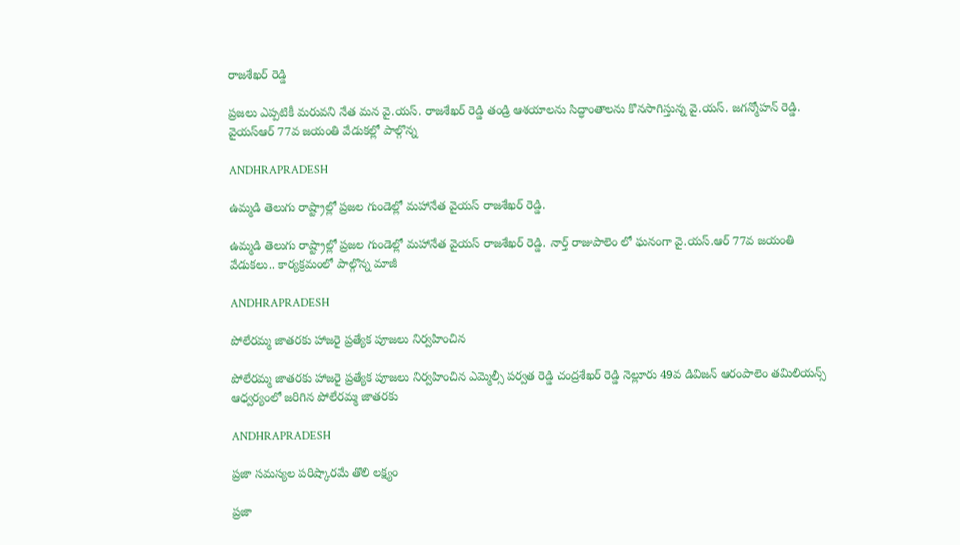రాజశేఖర్ రెడ్డి

ప్రజలు ఎప్పటికీ మరువని నేత మన వై.యస్. రాజశేఖర్ రెడ్డి తండ్రి ఆశయాలను సిద్ధాంతాలను కొనసాగిస్తున్న వై.యస్. జగన్మోహన్ రెడ్డి. వైయస్ఆర్ 77వ జయంతి వేడుకల్లో పాల్గొన్న

ANDHRAPRADESH

ఉమ్మడి తెలుగు రాష్ట్రాల్లో ప్రజల గుండెల్లో మహానేత వైయస్ రాజశేఖర్ రెడ్డి.

ఉమ్మడి తెలుగు రాష్ట్రాల్లో ప్రజల గుండెల్లో మహానేత వైయస్ రాజశేఖర్ రెడ్డి. నార్త్ రాజుపాలెం లో ఘనంగా వై.యస్.ఆర్ 77వ జయంతి వేడుకలు.. కార్యక్రమంలో పాల్గొన్న మాజీ

ANDHRAPRADESH

పోలేరమ్మ జాతరకు హాజరై ప్రత్యేక పూజలు నిర్వహించిన

పోలేరమ్మ జాతరకు హాజరై ప్రత్యేక పూజలు నిర్వహించిన ఎమ్మెల్సీ పర్వత రెడ్డి చంద్రశేఖర్ రెడ్డి నెల్లూరు 49వ డివిజన్ ఆరంపాలెం తమిలియన్స్ ఆధ్వర్యంలో జరిగిన పోలేరమ్మ జాతరకు

ANDHRAPRADESH

ప్రజా సమస్యల పరిష్కారమే తొలి లక్ష్యం

ప్రజా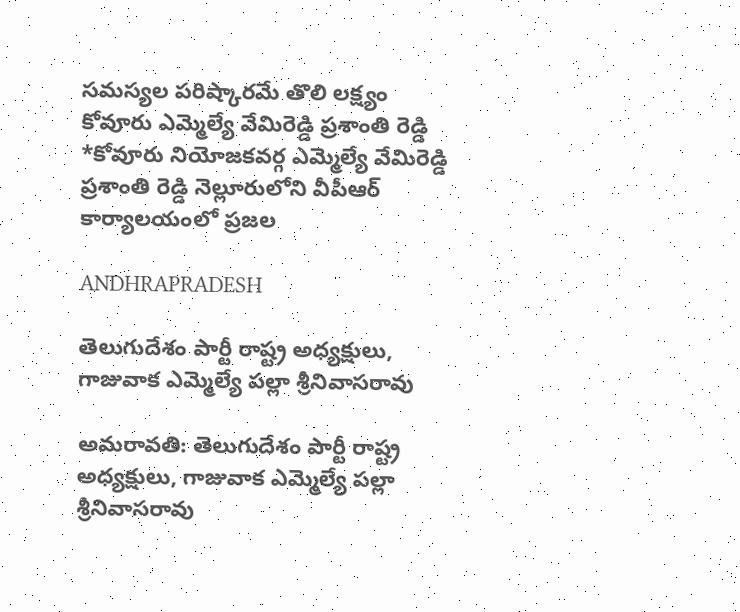సమస్యల పరిష్కారమే తొలి లక్ష్యం కోవూరు ఎమ్మెల్యే వేమిరెడ్డి ప్రశాంతి రెడ్డి *కోవూరు నియోజకవర్గ ఎమ్మెల్యే వేమిరెడ్డి ప్రశాంతి రెడ్డి నెల్లూరులోని వీపీఆర్‌ కార్యాలయంలో ప్రజల

ANDHRAPRADESH

తెలుగుదేశం పార్టీ రాష్ట్ర అధ్యక్షులు, గాజువాక ఎమ్మెల్యే పల్లా శ్రీనివాసరావు

అమరావతి: తెలుగుదేశం పార్టీ రాష్ట్ర అధ్యక్షులు, గాజువాక ఎమ్మెల్యే పల్లా శ్రీనివాసరావు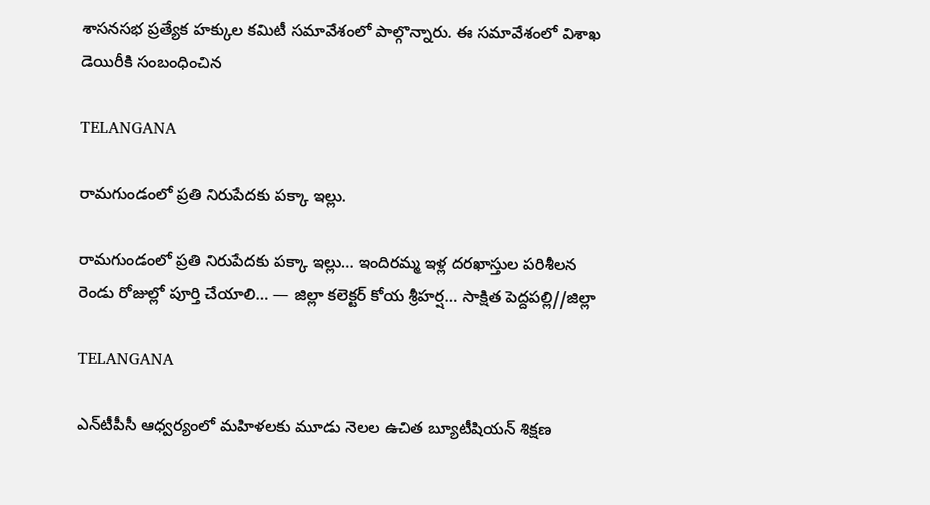శాసనసభ ప్రత్యేక హక్కుల కమిటీ సమావేశంలో పాల్గొన్నారు. ఈ సమావేశంలో విశాఖ డెయిరీకి సంబంధించిన

TELANGANA

రామగుండంలో ప్రతి నిరుపేదకు పక్కా ఇల్లు.

రామగుండంలో ప్రతి నిరుపేదకు పక్కా ఇల్లు… ఇందిరమ్మ ఇళ్ల దరఖాస్తుల పరిశీలన రెండు రోజుల్లో పూర్తి చేయాలి… — జిల్లా కలెక్టర్ కోయ శ్రీహర్ష… సాక్షిత పెద్దపల్లి//జిల్లా

TELANGANA

ఎన్‌టీపీసీ ఆధ్వర్యంలో మహిళలకు మూడు నెలల ఉచిత బ్యూటీషియన్ శిక్షణ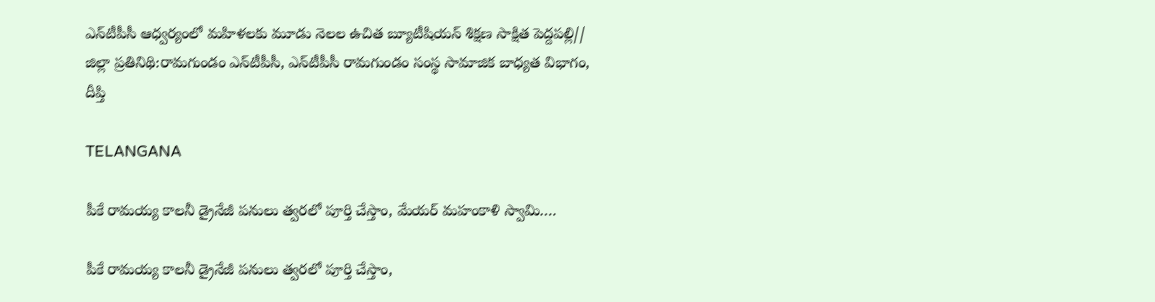ఎన్‌టీపీసీ ఆధ్వర్యంలో మహిళలకు మూడు నెలల ఉచిత బ్యూటీషియన్ శిక్షణ సాక్షిత పెద్దపల్లి// జిల్లా ప్రతినిథి:రామగుండం ఎన్‌టీపీసీ, ఎన్‌టీపీసీ రామగుండం సంస్థ సామాజిక బాధ్యత విభాగం, దీప్తి

TELANGANA

పీకే రామయ్య కాలనీ డ్రైనేజీ పనులు త్వరలో పూర్తి చేస్తాం, మేయర్ మహంకాళి స్వామి….

పీకే రామయ్య కాలనీ డ్రైనేజీ పనులు త్వరలో పూర్తి చేస్తాం,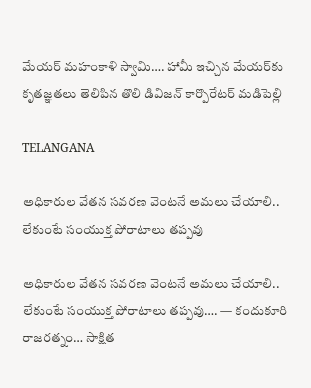మేయర్ మహంకాళి స్వామి…. హామీ ఇచ్చిన మేయర్‌కు కృతజ్ఞతలు తెలిపిన తొలి డివిజన్ కార్పొరేటర్ మడిపెల్లి

TELANGANA

అధికారుల వేతన సవరణ వెంటనే అమలు చేయాలి.. లేకుంటే సంయుక్త పోరాటాలు తప్పవు

అధికారుల వేతన సవరణ వెంటనే అమలు చేయాలి.. లేకుంటే సంయుక్త పోరాటాలు తప్పవు…. — కందుకూరి రాజరత్నం… సాక్షిత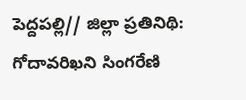పెద్దపల్లి// జిల్లా ప్రతినిథి: గోదావరిఖని సింగరేణి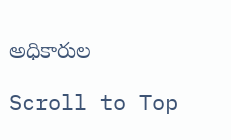అధికారుల

Scroll to Top